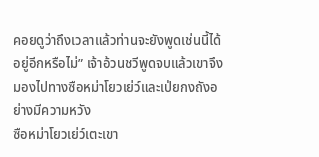คอยดูว่าถึงเวลาแล้วท่านจะยังพูดเช่นนี้ได้อยู่อีกหรือไม่” เจ้าอ้วนชวีพูดจบแล้วเขาจึงมองไปทางซือหม่าโยวเย่ว์และเป่ยกงถังอย่างมีความหวัง
ซือหม่าโยวเย่ว์เตะเขา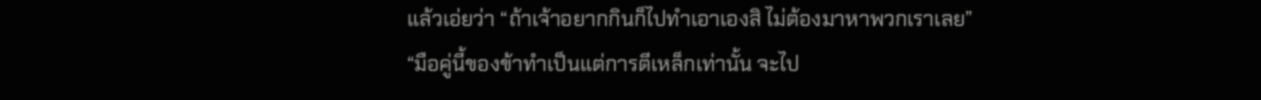แล้วเอ่ยว่า “ถ้าเจ้าอยากกินก็ไปทำเอาเองสิ ไม่ต้องมาหาพวกเราเลย”
“มือคู่นี้ของข้าทำเป็นแต่การตีเหล็กเท่านั้น จะไป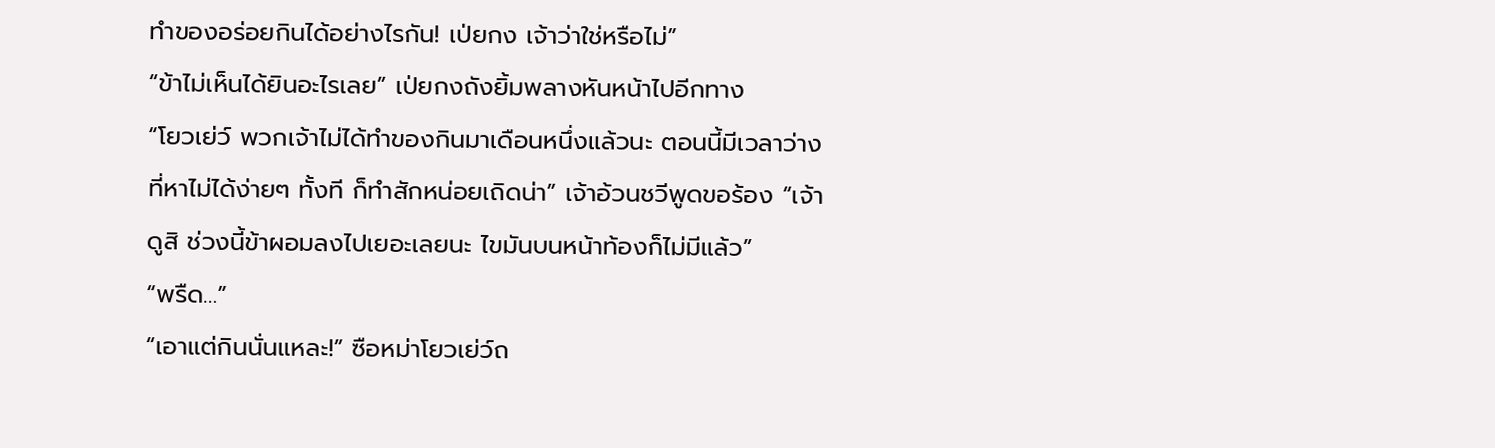ทำของอร่อยกินได้อย่างไรกัน! เป่ยกง เจ้าว่าใช่หรือไม่”
“ข้าไม่เห็นได้ยินอะไรเลย” เป่ยกงถังยิ้มพลางหันหน้าไปอีกทาง
“โยวเย่ว์ พวกเจ้าไม่ได้ทำของกินมาเดือนหนึ่งแล้วนะ ตอนนี้มีเวลาว่างที่หาไม่ได้ง่ายๆ ทั้งที ก็ทำสักหน่อยเถิดน่า” เจ้าอ้วนชวีพูดขอร้อง “เจ้าดูสิ ช่วงนี้ข้าผอมลงไปเยอะเลยนะ ไขมันบนหน้าท้องก็ไม่มีแล้ว”
“พรืด…”
“เอาแต่กินนั่นแหละ!” ซือหม่าโยวเย่ว์ถ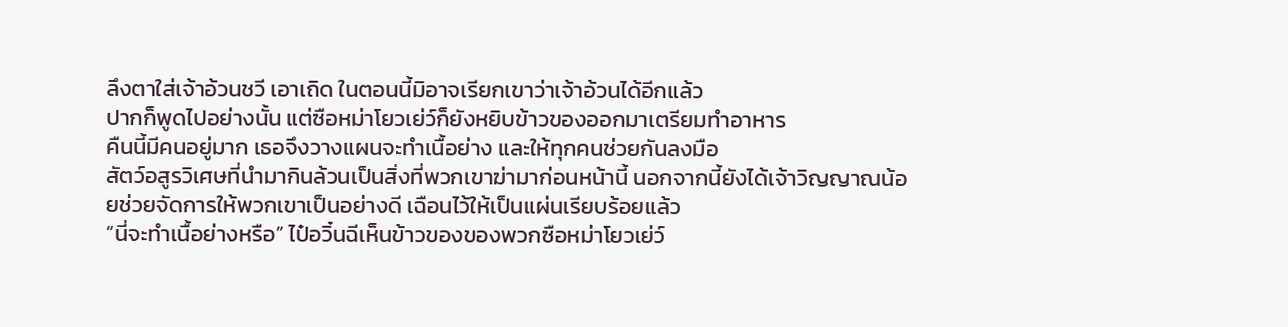ลึงตาใส่เจ้าอ้วนชวี เอาเถิด ในตอนนี้มิอาจเรียกเขาว่าเจ้าอ้วนได้อีกแล้ว
ปากก็พูดไปอย่างนั้น แต่ซือหม่าโยวเย่ว์ก็ยังหยิบข้าวของออกมาเตรียมทำอาหาร
คืนนี้มีคนอยู่มาก เธอจึงวางแผนจะทำเนื้อย่าง และให้ทุกคนช่วยกันลงมือ
สัตว์อสูรวิเศษที่นำมากินล้วนเป็นสิ่งที่พวกเขาฆ่ามาก่อนหน้านี้ นอกจากนี้ยังได้เจ้าวิญญาณน้อยช่วยจัดการให้พวกเขาเป็นอย่างดี เฉือนไว้ให้เป็นแผ่นเรียบร้อยแล้ว
“นี่จะทำเนื้อย่างหรือ” ไป๋อวิ๋นฉีเห็นข้าวของของพวกซือหม่าโยวเย่ว์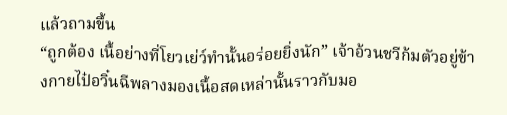แล้วถามขึ้น
“ถูกต้อง เนื้อย่างที่โยวเย่ว์ทำนั้นอร่อยยิ่งนัก” เจ้าอ้วนชวีก้มตัวอยู่ข้างกายไป๋อวิ๋นฉีพลางมองเนื้อสดเหล่านั้นราวกับมอ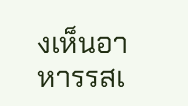งเห็นอาหารรสเ